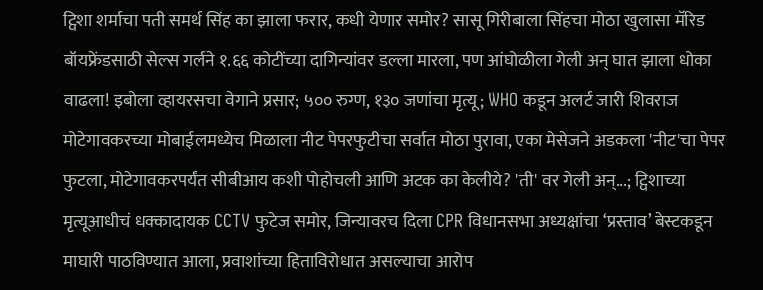ट्विशा शर्माचा पती समर्थ सिंह का झाला फरार, कधी येणार समोर? सासू गिरीबाला सिंहचा मोठा खुलासा मॅरिड बॉयफ्रेंडसाठी सेल्स गर्लने १.६६ कोटींच्या दागिन्यांवर डल्ला मारला, पण आंघोळीला गेली अन् घात झाला धोका वाढला! इबोला व्हायरसचा वेगाने प्रसार; ५०० रुग्ण, १३० जणांचा मृत्यू; WHO कडून अलर्ट जारी शिवराज मोटेगावकरच्या मोबाईलमध्येच मिळाला नीट पेपरफुटीचा सर्वात मोठा पुरावा, एका मेसेजने अडकला 'नीट'चा पेपर फुटला, मोटेगावकरपर्यंत सीबीआय कशी पोहोचली आणि अटक का केलीये? 'ती' वर गेली अन्...; ट्विशाच्या मृत्यूआधीचं धक्कादायक CCTV फुटेज समोर, जिन्यावरच दिला CPR विधानसभा अध्यक्षांचा ‘प्रस्ताव’ बेस्टकडून माघारी पाठविण्यात आला, प्रवाशांच्या हिताविरोधात असल्याचा आरोप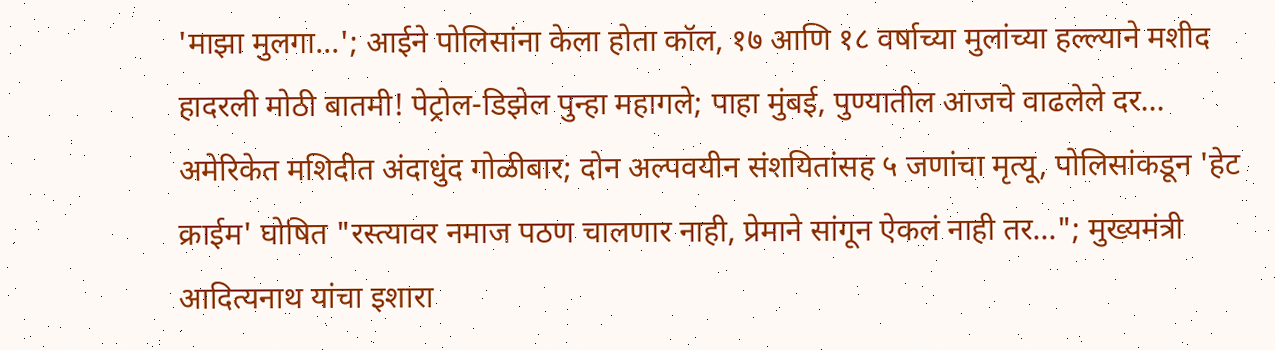'माझा मुलगा...'; आईने पोलिसांना केला होता कॉल, १७ आणि १८ वर्षाच्या मुलांच्या हल्ल्याने मशीद हादरली मोठी बातमी! पेट्रोल-डिझेल पुन्हा महागले; पाहा मुंबई, पुण्यातील आजचे वाढलेले दर... अमेरिकेत मशिदीत अंदाधुंद गोळीबार; दोन अल्पवयीन संशयितांसह ५ जणांचा मृत्यू, पोलिसांकडून 'हेट क्राईम' घोषित "रस्त्यावर नमाज पठण चालणार नाही, प्रेमाने सांगून ऐकलं नाही तर..."; मुख्यमंत्री आदित्यनाथ यांचा इशारा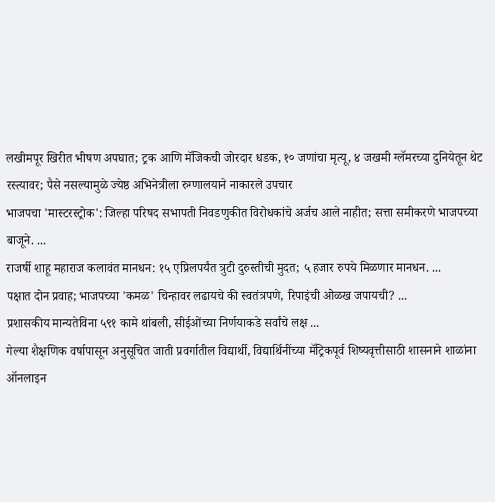लखीमपूर खिरीत भीषण अपघात; ट्रक आणि मॅजिकची जोरदार धडक, १० जणांचा मृत्यू, ४ जखमी ग्लॅमरच्या दुनियेतून थेट रस्त्यावर; पैसे नसल्यामुळे ज्येष्ठ अभिनेत्रीला रुग्णालयाने नाकारले उपचार
भाजपचा 'मास्टरस्ट्रोक': जिल्हा परिषद सभापती निवडणुकीत विरोधकांचे अर्जच आले नाहीत; सत्ता समीकरणे भाजपच्या बाजूने. ...
राजर्षी शाहू महाराज कलावंत मानधन: १५ एप्रिलपर्यंत त्रुटी दुरुस्तीची मुदत; ५ हजार रुपये मिळणार मानधन. ...
पक्षात दोन प्रवाह; भाजपच्या 'कमळ' चिन्हावर लढायचे की स्वतंत्रपणे, रिपाइंची ओळख जपायची? ...
प्रशासकीय मान्यतेविना ५९१ कामे थांबली, सीईओंच्या निर्णयाकडे सर्वांचे लक्ष ...
गेल्या शैक्षणिक वर्षापासून अनुसूचित जाती प्रवर्गातील विद्यार्थी, विद्यार्थिनींच्या मॅट्रिकपूर्व शिष्यवृत्तीसाठी शासनाने शाळांना ऑनलाइन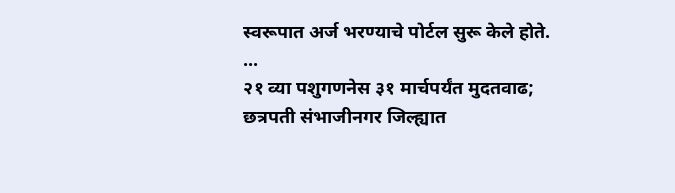स्वरूपात अर्ज भरण्याचे पोर्टल सुरू केले होते. ...
२१ व्या पशुगणनेस ३१ मार्चपर्यंत मुदतवाढ; छत्रपती संभाजीनगर जिल्ह्यात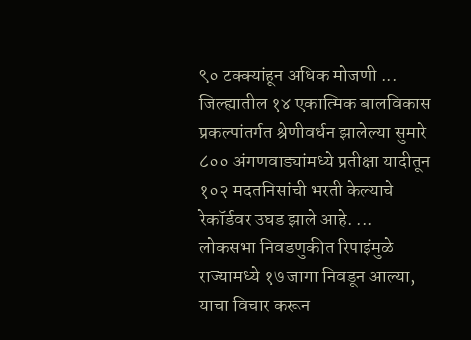९० टक्क्यांहून अधिक मोजणी ...
जिल्ह्यातील १४ एकात्मिक बालविकास प्रकल्पांतर्गत श्रेणीवर्धन झालेल्या सुमारे ८०० अंगणवाड्यांमध्ये प्रतीक्षा यादीतून १०२ मदतनिसांची भरती केल्याचे रेकॉर्डवर उघड झाले आहे. ...
लोकसभा निवडणुकीत रिपाइंमुळे राज्यामध्ये १७ जागा निवडून आल्या, याचा विचार करून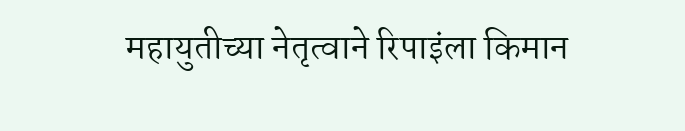महायुतीच्या नेतृत्वाने रिपाइंला किमान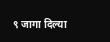९ जागा दिल्या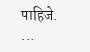पाहिजे. ...